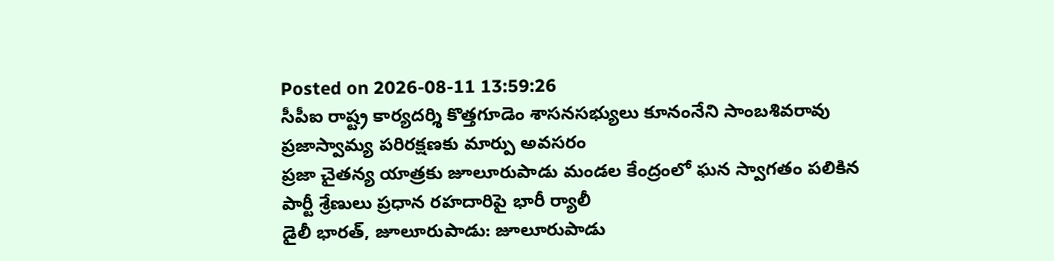Posted on 2026-08-11 13:59:26
సీపీఐ రాష్ట్ర కార్యదర్శి కొత్తగూడెం శాసనసభ్యులు కూనంనేని సాంబశివరావు
ప్రజాస్వామ్య పరిరక్షణకు మార్పు అవసరం
ప్రజా చైతన్య యాత్రకు జూలూరుపాడు మండల కేంద్రంలో ఘన స్వాగతం పలికిన పార్టీ శ్రేణులు ప్రధాన రహదారిపై భారీ ర్యాలీ
డైలీ భారత్, జూలూరుపాడు: జూలూరుపాడు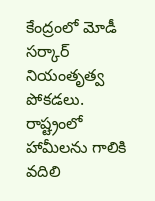కేంద్రంలో మోడీ సర్కార్ నియంతృత్వ పోకడలు. రాష్ట్రంలో హామీలను గాలికి వదిలి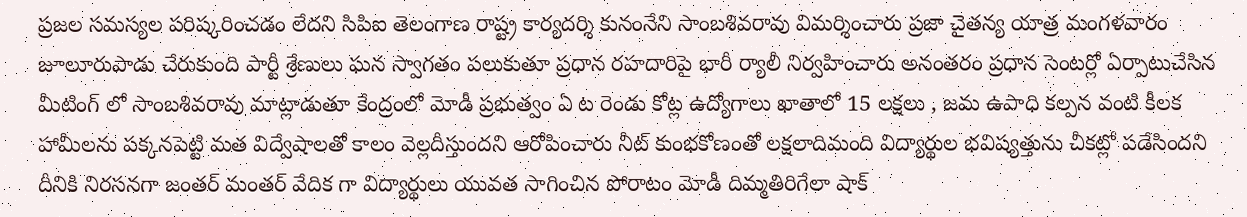ప్రజల సమస్యల పరిష్కరించడం లేదని సిపిఐ తెలంగాణ రాష్ట్ర కార్యదర్శి కునంనేని సాంబశివరావు విమర్శించారు ప్రజా చైతన్య యాత్ర మంగళవారం జూలూరుపాడు చేరుకుంది పార్టీ శ్రేణులు ఘన స్వాగతం పలుకుతూ ప్రధాన రహదారిపై భారీ ర్యాలీ నిర్వహించారు అనంతరం ప్రధాన సెంటర్లో ఏర్పాటుచేసిన మీటింగ్ లో సాంబశివరావు మాట్లాడుతూ కేంద్రంలో మోడీ ప్రభుత్వం ఏ ట రెండు కోట్ల ఉద్యోగాలు ఖాతాలో 15 లక్షలు , జమ ఉపాధి కల్పన వంటి కీలక హామీలను పక్కనపెట్టి మత విద్వేషాలతో కాలం వెల్లదీస్తుందని ఆరోపించారు నీట్ కుంభకోణంతో లక్షలాదిమంది విద్యార్థుల భవిష్యత్తును చీకట్లో పడేసిందని దీనికి నిరసనగా జంతర్ మంతర్ వేదిక గా విద్యార్థులు యువత సాగించిన పోరాటం మోడీ దిమ్మతిరిగేలా షాక్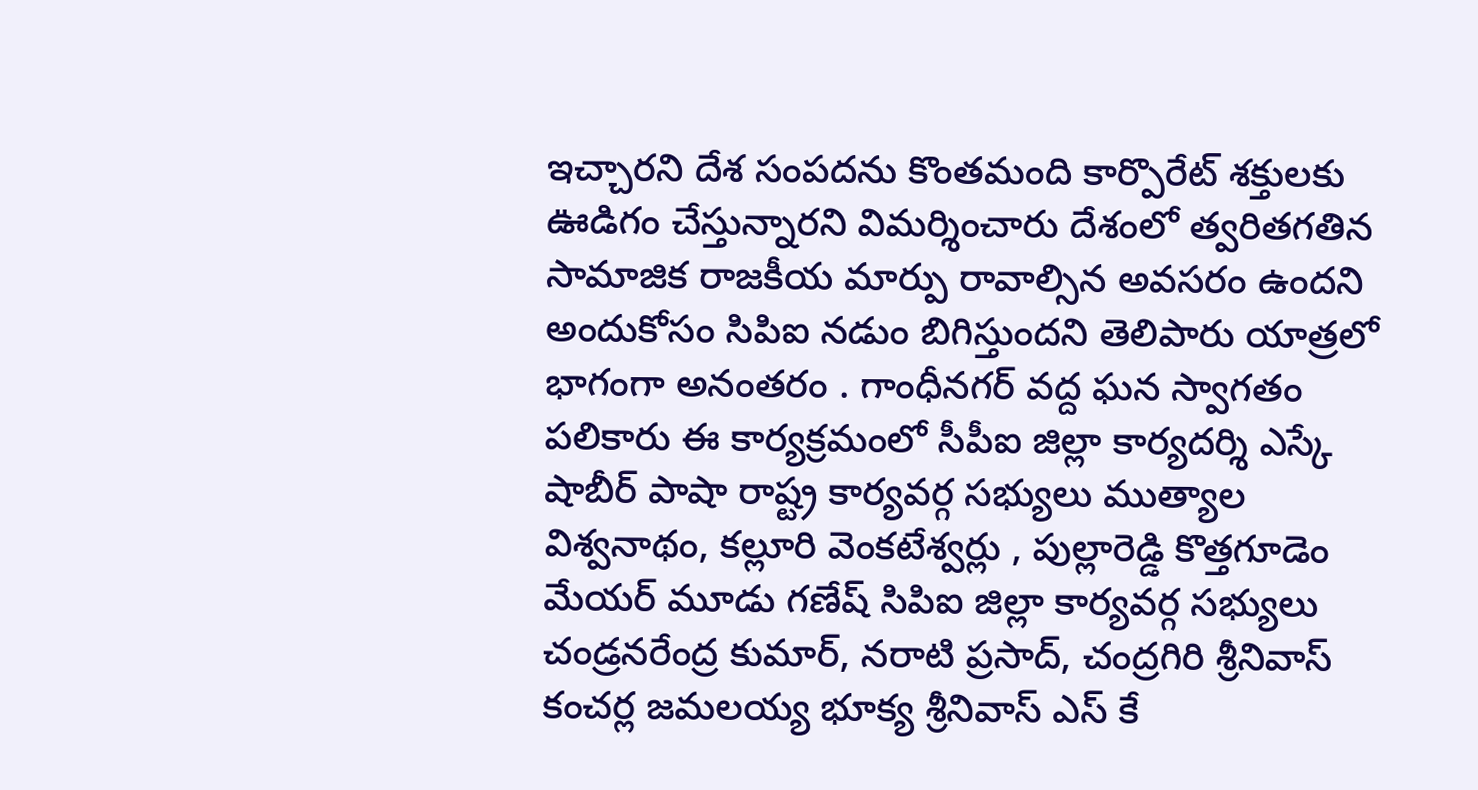ఇచ్చారని దేశ సంపదను కొంతమంది కార్పొరేట్ శక్తులకు ఊడిగం చేస్తున్నారని విమర్శించారు దేశంలో త్వరితగతిన సామాజిక రాజకీయ మార్పు రావాల్సిన అవసరం ఉందని అందుకోసం సిపిఐ నడుం బిగిస్తుందని తెలిపారు యాత్రలో భాగంగా అనంతరం . గాంధీనగర్ వద్ద ఘన స్వాగతం పలికారు ఈ కార్యక్రమంలో సీపీఐ జిల్లా కార్యదర్శి ఎస్కే షాబీర్ పాషా రాష్ట్ర కార్యవర్గ సభ్యులు ముత్యాల విశ్వనాథం, కల్లూరి వెంకటేశ్వర్లు , పుల్లారెడ్డి కొత్తగూడెం మేయర్ మూడు గణేష్ సిపిఐ జిల్లా కార్యవర్గ సభ్యులు చండ్రనరేంద్ర కుమార్, నరాటి ప్రసాద్, చంద్రగిరి శ్రీనివాస్ కంచర్ల జమలయ్య భూక్య శ్రీనివాస్ ఎస్ కే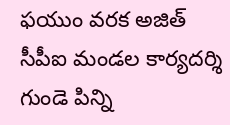ఫయుం వరక అజిత్ సీపీఐ మండల కార్యదర్శి గుండె పిన్ని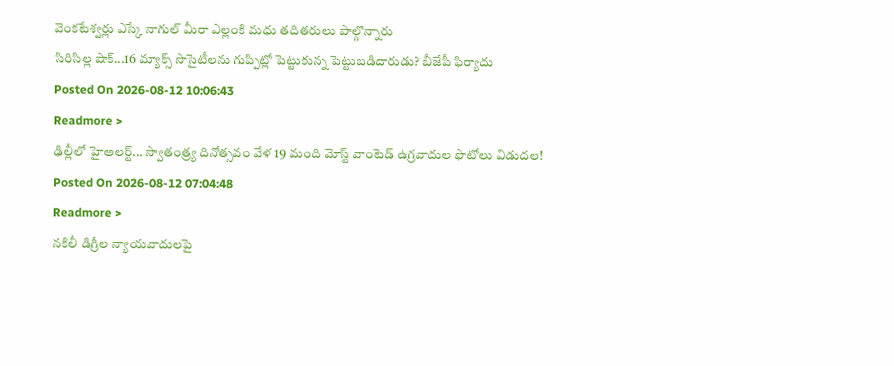వెంకటేశ్వర్లు ఎస్కే నాగుల్ మీరా ఎల్లంకి మధు తదితరులు పాల్గొన్నారు
సిరిసిల్ల షాక్...16 మ్యాక్స్ సొసైటీలను గుప్పిట్లో పెట్టుకున్న పెట్టుబడిదారుడు? బీజేపీ ఫిర్యాదు
Posted On 2026-08-12 10:06:43
Readmore >
ఢిల్లీలో హైఅలర్ట్... స్వాతంత్ర్య దినోత్సవం వేళ 19 మంది మోస్ట్ వాంటెడ్ ఉగ్రవాదుల ఫొటోలు విడుదల!
Posted On 2026-08-12 07:04:48
Readmore >
నకిలీ డిగ్రీల న్యాయవాదులపై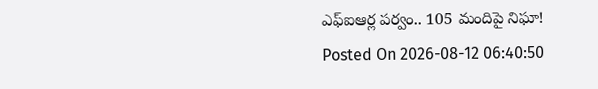ఎఫ్ఐఆర్ల పర్వం.. 105 మందిపై నిఘా!
Posted On 2026-08-12 06:40:50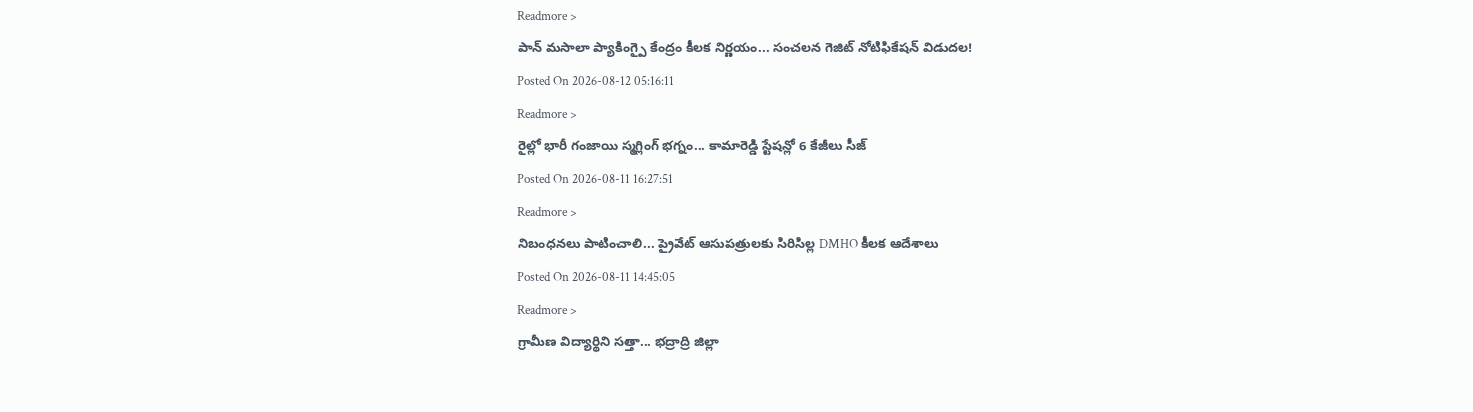Readmore >
పాన్ మసాలా ప్యాకింగ్పై కేంద్రం కీలక నిర్ణయం... సంచలన గెజిట్ నోటిఫికేషన్ విడుదల!
Posted On 2026-08-12 05:16:11
Readmore >
రైల్లో భారీ గంజాయి స్మగ్లింగ్ భగ్నం... కామారెడ్డి స్టేషన్లో 6 కేజీలు సీజ్
Posted On 2026-08-11 16:27:51
Readmore >
నిబంధనలు పాటించాలి... ప్రైవేట్ ఆసుపత్రులకు సిరిసిల్ల DMHO కీలక ఆదేశాలు
Posted On 2026-08-11 14:45:05
Readmore >
గ్రామీణ విద్యార్థిని సత్తా... భద్రాద్రి జిల్లా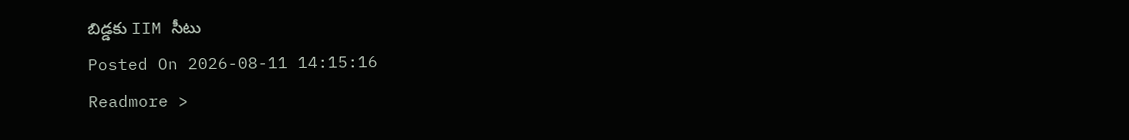బిడ్డకు IIM సీటు
Posted On 2026-08-11 14:15:16
Readmore >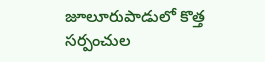జూలూరుపాడులో కొత్త సర్పంచుల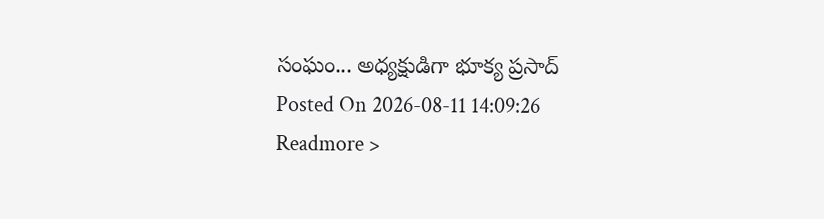సంఘం... అధ్యక్షుడిగా భూక్య ప్రసాద్
Posted On 2026-08-11 14:09:26
Readmore >